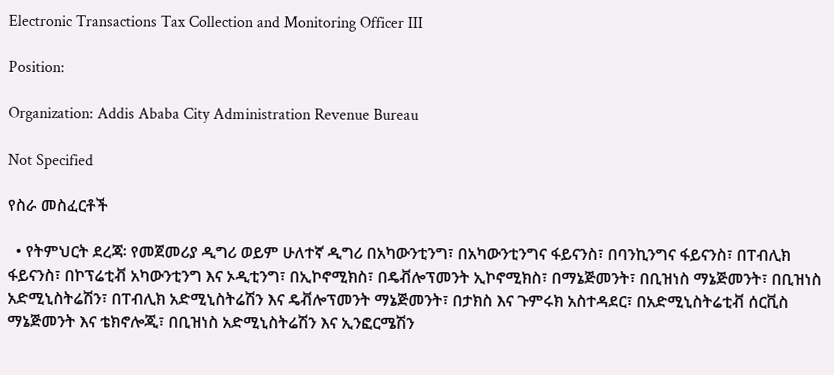Electronic Transactions Tax Collection and Monitoring Officer III

Position:

Organization: Addis Ababa City Administration Revenue Bureau

Not Specified

የስራ መስፈርቶች

  • የትምህርት ደረጃ፡ የመጀመሪያ ዲግሪ ወይም ሁለተኛ ዲግሪ በአካውንቲንግ፣ በአካውንቲንግና ፋይናንስ፣ በባንኪንግና ፋይናንስ፣ በፐብሊክ ፋይናንስ፣ በኮፕሬቲቭ አካውንቲንግ እና ኦዲቲንግ፣ በኢኮኖሚክስ፣ በዴቭሎፕመንት ኢኮኖሚክስ፣ በማኔጅመንት፣ በቢዝነስ ማኔጅመንት፣ በቢዝነስ አድሚኒስትሬሽን፣ በፐብሊክ አድሚኒስትሬሽን እና ዴቭሎፕመንት ማኔጅመንት፣ በታክስ እና ጉምሩክ አስተዳደር፣ በአድሚኒስትሬቲቭ ሰርቪስ ማኔጅመንት እና ቴክኖሎጂ፣ በቢዝነስ አድሚኒስትሬሽን እና ኢንፎርሜሽን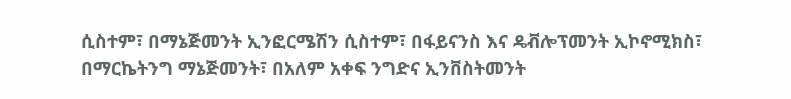ሲስተም፣ በማኔጅመንት ኢንፎርሜሽን ሲስተም፣ በፋይናንስ እና ዴቭሎፕመንት ኢኮኖሚክስ፣ በማርኬትንግ ማኔጅመንት፣ በአለም አቀፍ ንግድና ኢንቨስትመንት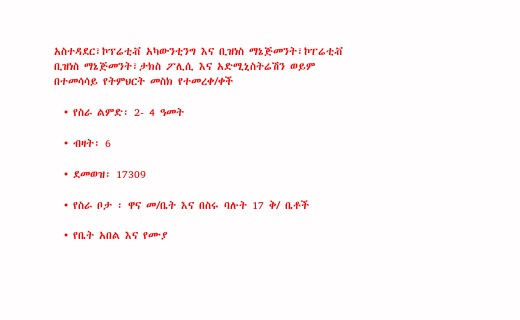አስተዳደር፣ኮፕሬቲቭ አካውንቲንግ እና ቢዝነስ ማኔጅመንት፣ኮፐሬቲቭ ቢዝነስ ማኔጅመንት፣ታክስ ፖሊሲ እና አድሚኒስትሬሽን ወይም በተመሳሳይ የትምህርት መስክ የተመረቀ/ቀች

  • የስራ ልምድ፡ 2- 4 ዓመት

  • ብዛት፡ 6

  • ደመወዝ፡ 17309

  • የስራ ቦታ ፡ ዋና መ/ቤት እና በስሩ ባሉት 17 ቅ/ ቤቶች

  • የቤት አበል እና የሙያ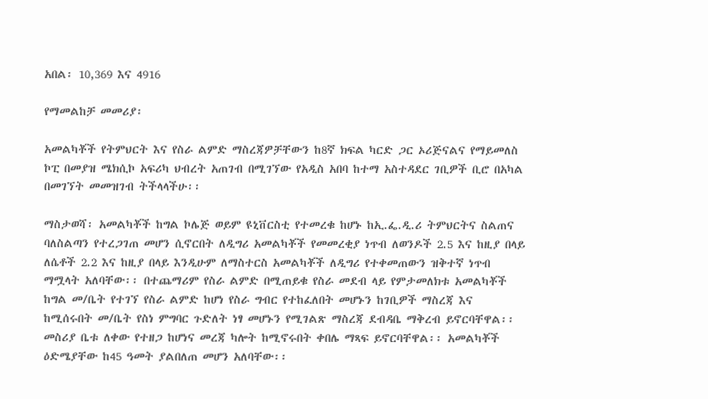አበል፡ 10,369 እና 4916

የማመልከቻ መመሪያ፡

አመልካቾች የትምህርት እና የስራ ልምድ ማስረጃዎቻቸውን ከ8ኛ ክፍል ካርድ ጋር ኦሪጅናልና የማይመለስ ኮፒ በመያዝ ሜክሲኮ አፍሪካ ህብረት አጠገብ በሚገኘው የአዲስ አበባ ከተማ አስተዳደር ገቢዎች ቢሮ በአካል በመገኘት መመዝገብ ትችላላችሁ፡፡

ማስታወሻ፡ አመልካቾች ከግል ኮሌጅ ወይም ዩኒቨርስቲ የተመረቁ ከሆኑ ከኢ.ፌ.ዲ.ሪ ትምህርትና ስልጠና ባለስልጣን የተረጋገጠ መሆን ሲኖርበት ለዲግሪ አመልካቾች የመመረቂያ ነጥብ ለወንዶች 2.5 እና ከዚያ በላይ ለሴቶች 2.2 እና ከዚያ በላይ እንዲሁም ለማስተርስ አመልካቾች ለዲግሪ የተቀመጠውን ዝቅተኛ ነጥብ ማሟላት አለባቸው፡፡ በተጨማሪም የስራ ልምድ በሚጠይቁ የስራ መደብ ላይ የምታመለክቱ አመልካቾች ከግል መ/ቤት የተገኘ የስራ ልምድ ከሆነ የስራ ግብር የተከፈለበት መሆኑን ከገቢዎች ማስረጃ እና ከሚሰሩበት መ/ቤት የስነ ምግባር ጉድለት ነፃ መሆኑን የሚገልጽ ማስረጃ ደብዳቤ ማቅረብ ይኖርባቸዋል፡፡ መስሪያ ቤቱ ለቀው የተዘጋ ከሆነና መረጃ ካሎት ከሚኖሩበት ቀበሌ ማጻፍ ይኖርባቸዋል፡፡ አመልካቾች ዕድሜያቸው ከ45 ዓመት ያልበለጠ መሆን አለባቸው፡፡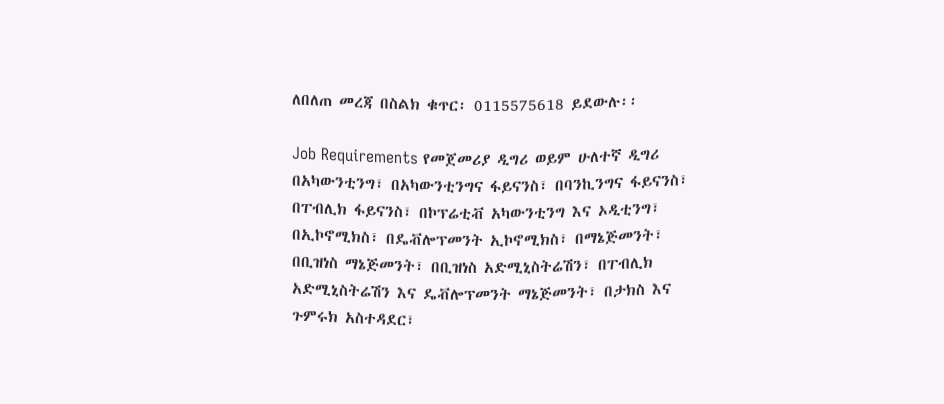ለበለጠ መረጃ በስልክ ቁጥር፡ 0115575618 ይደውሉ፡፡

Job Requirements የመጀመሪያ ዲግሪ ወይም ሁለተኛ ዲግሪ በአካውንቲንግ፣ በአካውንቲንግና ፋይናንስ፣ በባንኪንግና ፋይናንስ፣ በፐብሊክ ፋይናንስ፣ በኮፕሬቲቭ አካውንቲንግ እና ኦዲቲንግ፣ በኢኮኖሚክስ፣ በዴቭሎፕመንት ኢኮኖሚክስ፣ በማኔጅመንት፣ በቢዝነስ ማኔጅመንት፣ በቢዝነስ አድሚኒስትሬሽን፣ በፐብሊክ አድሚኒስትሬሽን እና ዴቭሎፕመንት ማኔጅመንት፣ በታክስ እና ጉምሩክ አስተዳደር፣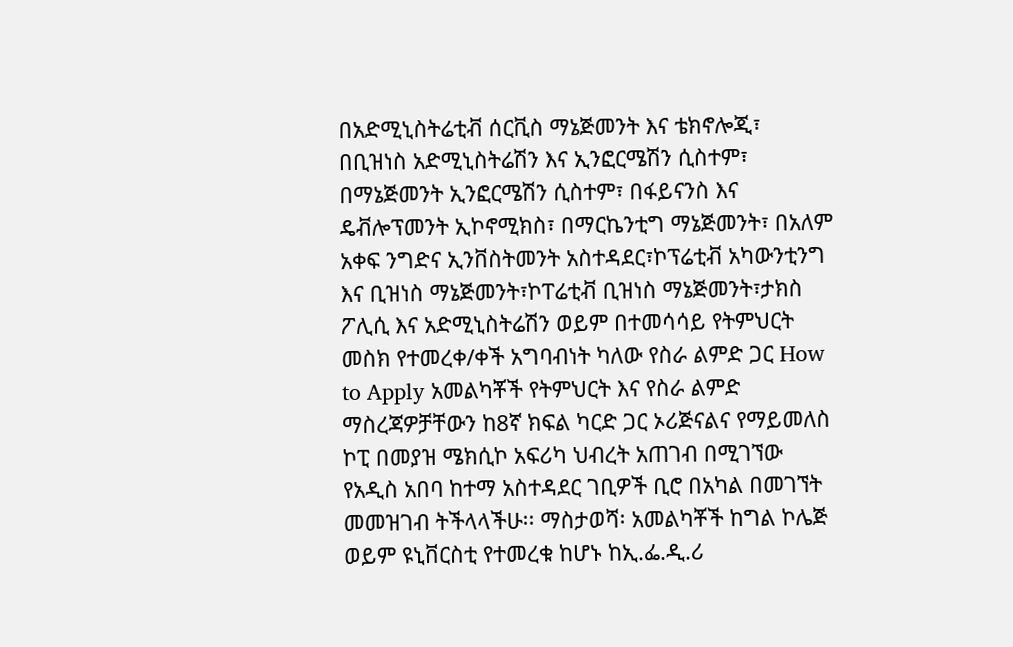በአድሚኒስትሬቲቭ ሰርቪስ ማኔጅመንት እና ቴክኖሎጂ፣ በቢዝነስ አድሚኒስትሬሽን እና ኢንፎርሜሽን ሲስተም፣ በማኔጅመንት ኢንፎርሜሽን ሲስተም፣ በፋይናንስ እና ዴቭሎፕመንት ኢኮኖሚክስ፣ በማርኬንቲግ ማኔጅመንት፣ በአለም አቀፍ ንግድና ኢንቨስትመንት አስተዳደር፣ኮፕሬቲቭ አካውንቲንግ እና ቢዝነስ ማኔጅመንት፣ኮፐሬቲቭ ቢዝነስ ማኔጅመንት፣ታክስ ፖሊሲ እና አድሚኒስትሬሽን ወይም በተመሳሳይ የትምህርት መስክ የተመረቀ/ቀች አግባብነት ካለው የስራ ልምድ ጋር How to Apply አመልካቾች የትምህርት እና የስራ ልምድ ማስረጃዎቻቸውን ከ8ኛ ክፍል ካርድ ጋር ኦሪጅናልና የማይመለስ ኮፒ በመያዝ ሜክሲኮ አፍሪካ ህብረት አጠገብ በሚገኘው የአዲስ አበባ ከተማ አስተዳደር ገቢዎች ቢሮ በአካል በመገኘት መመዝገብ ትችላላችሁ፡፡ ማስታወሻ፡ አመልካቾች ከግል ኮሌጅ ወይም ዩኒቨርስቲ የተመረቁ ከሆኑ ከኢ.ፌ.ዲ.ሪ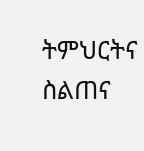ትምህርትና ስልጠና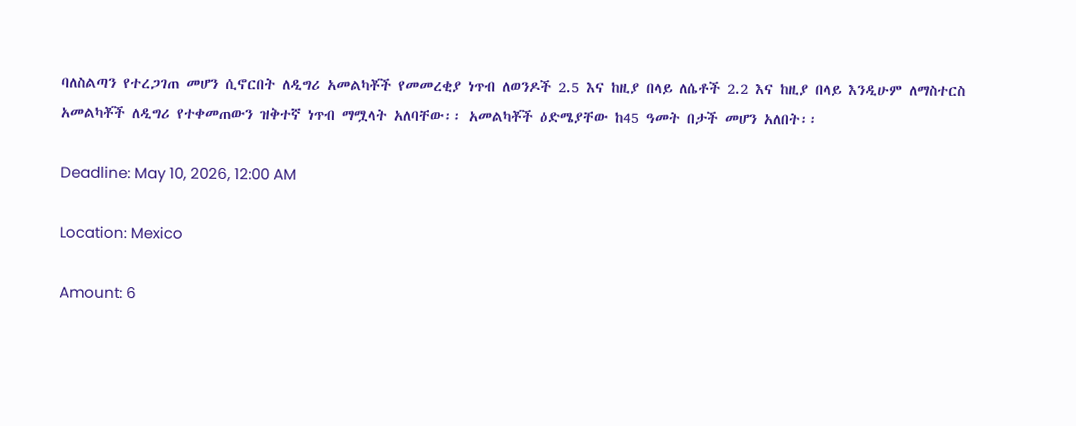ባለስልጣን የተረጋገጠ መሆን ሲኖርበት ለዲግሪ አመልካቾች የመመረቂያ ነጥብ ለወንዶች 2.5 እና ከዚያ በላይ ለሴቶች 2.2 እና ከዚያ በላይ እንዲሁም ለማስተርስ አመልካቾች ለዲግሪ የተቀመጠውን ዝቅተኛ ነጥብ ማሟላት አለባቸው፡፡ አመልካቾች ዕድሜያቸው ከ45 ዓመት በታች መሆን አለበት፡፡

Deadline: May 10, 2026, 12:00 AM

Location: Mexico

Amount: 6